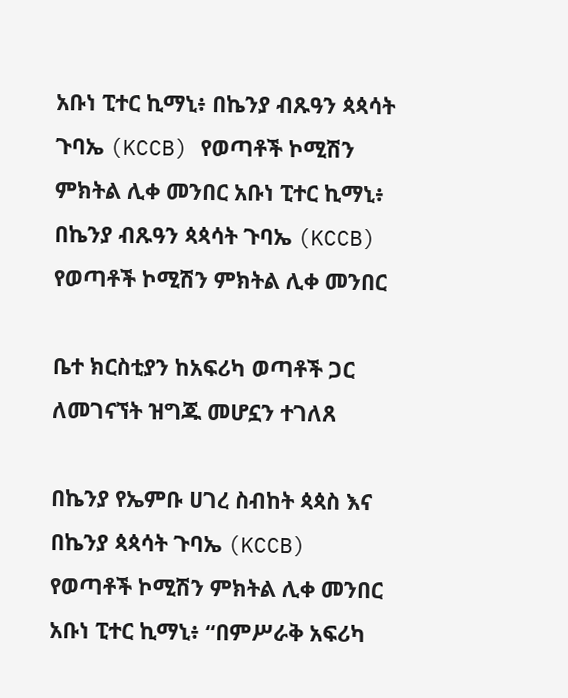አቡነ ፒተር ኪማኒ፥ በኬንያ ብጹዓን ጳጳሳት ጉባኤ (KCCB) የወጣቶች ኮሚሽን ምክትል ሊቀ መንበር አቡነ ፒተር ኪማኒ፥ በኬንያ ብጹዓን ጳጳሳት ጉባኤ (KCCB) የወጣቶች ኮሚሽን ምክትል ሊቀ መንበር

ቤተ ክርስቲያን ከአፍሪካ ወጣቶች ጋር ለመገናኘት ዝግጁ መሆኗን ተገለጸ

በኬንያ የኤምቡ ሀገረ ስብከት ጳጳስ እና በኬንያ ጳጳሳት ጉባኤ (KCCB) የወጣቶች ኮሚሽን ምክትል ሊቀ መንበር አቡነ ፒተር ኪማኒ፥ “በምሥራቅ አፍሪካ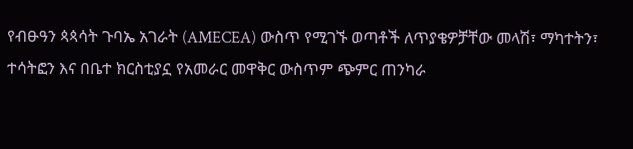የብፁዓን ጳጳሳት ጉባኤ አገራት (AMECEA) ውስጥ የሚገኙ ወጣቶች ለጥያቄዎቻቸው መላሽ፣ ማካተትን፣ ተሳትፎን እና በቤተ ክርስቲያኗ የአመራር መዋቅር ውስጥም ጭምር ጠንካራ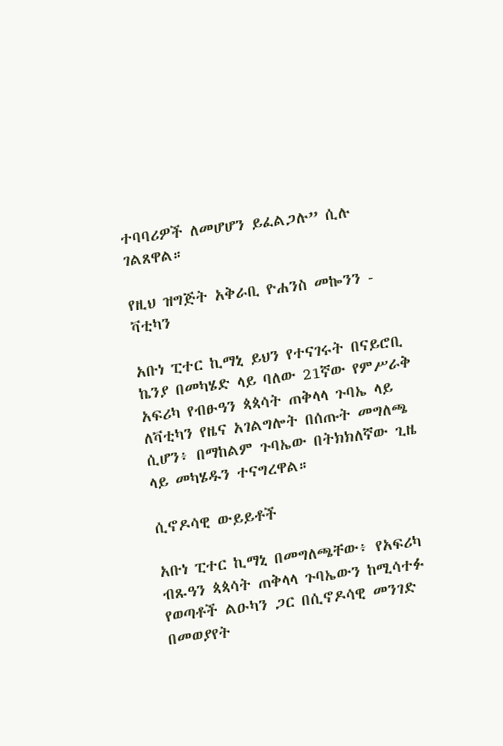ተባባሪዎች ለመሆሆን ይፈልጋሉ” ሲሉ ገልጸዋል።

የዚህ ዝግጅት አቅራቢ ዮሐንስ መኰንን - ቫቲካን

አቡነ ፒተር ኪማኒ ይህን የተናገሩት በናይሮቢ ኬንያ በመካሄድ ላይ ባለው 21ኛው የምሥራቅ አፍሪካ የብፁዓን ጳጳሳት ጠቅላላ ጉባኤ ላይ ለቫቲካን የዜና አገልግሎት በሰጡት መግለጫ ሲሆን፥ በማከልም ጉባኤው በትክክለኛው ጊዜ ላይ መካሄዱን ተናግረዋል።

ሲኖዶሳዊ ውይይቶች

አቡነ ፒተር ኪማኒ በመግለጫቸው፥ የአፍሪካ ብጹዓን ጳጳሳት ጠቅላላ ጉባኤውን ከሚሳተፉ የወጣቶች ልዑካን ጋር በሲኖዶሳዊ መንገድ በመወያየት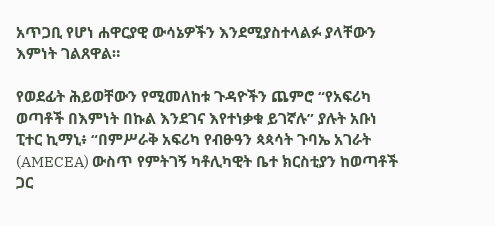አጥጋቢ የሆነ ሐዋርያዊ ውሳኔዎችን እንደሚያስተላልፉ ያላቸውን እምነት ገልጸዋል።

የወደፊት ሕይወቸውን የሚመለከቱ ጉዳዮችን ጨምሮ “የአፍሪካ ወጣቶች በእምነት በኩል እንደገና እየተነቃቁ ይገኛሉ” ያሉት አቡነ ፒተር ኪማኒ፥ “በምሥራቅ አፍሪካ የብፁዓን ጳጳሳት ጉባኤ አገራት (AMECEA) ውስጥ የምትገኝ ካቶሊካዊት ቤተ ክርስቲያን ከወጣቶች ጋር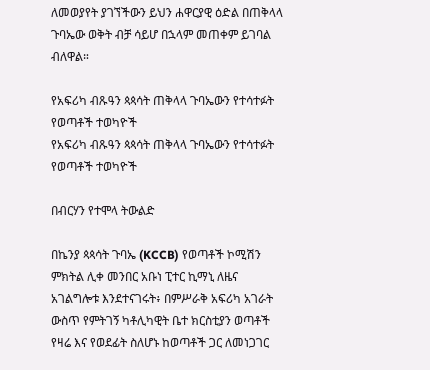ለመወያየት ያገኘችውን ይህን ሐዋርያዊ ዕድል በጠቅላላ ጉባኤው ወቅት ብቻ ሳይሆ በኋላም መጠቀም ይገባል ብለዋል።

የአፍሪካ ብጹዓን ጳጳሳት ጠቅላላ ጉባኤውን የተሳተፉት የወጣቶች ተወካዮች
የአፍሪካ ብጹዓን ጳጳሳት ጠቅላላ ጉባኤውን የተሳተፉት የወጣቶች ተወካዮች

በብርሃን የተሞላ ትውልድ

በኬንያ ጳጳሳት ጉባኤ (KCCB) የወጣቶች ኮሚሽን ምክትል ሊቀ መንበር አቡነ ፒተር ኪማኒ ለዜና አገልግሎቱ እንደተናገሩት፥ በምሥራቅ አፍሪካ አገራት ውስጥ የምትገኝ ካቶሊካዊት ቤተ ክርስቲያን ወጣቶች የዛሬ እና የወደፊት ስለሆኑ ከወጣቶች ጋር ለመነጋገር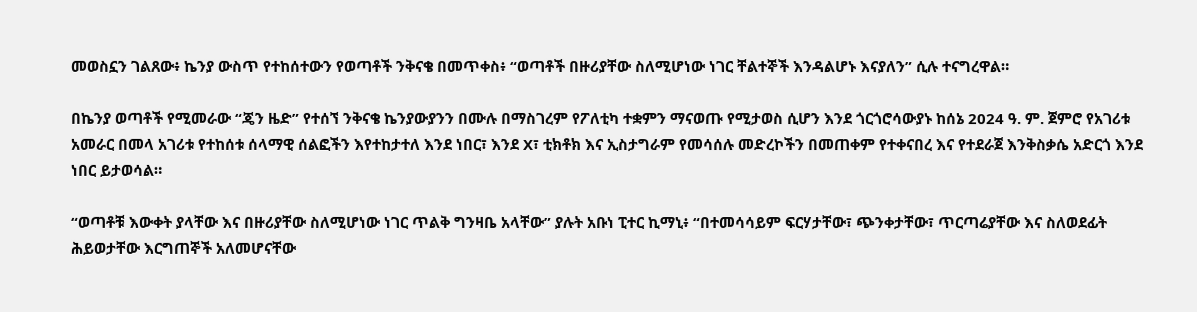መወስኗን ገልጸው፥ ኬንያ ውስጥ የተከሰተውን የወጣቶች ንቅናቄ በመጥቀስ፥ “ወጣቶች በዙሪያቸው ስለሚሆነው ነገር ቸልተኞች እንዳልሆኑ እናያለን” ሲሉ ተናግረዋል።

በኬንያ ወጣቶች የሚመራው “ጄን ዜድ” የተሰኘ ንቅናቄ ኬንያውያንን በሙሉ በማስገረም የፖለቲካ ተቋምን ማናወጡ የሚታወስ ሲሆን እንደ ጎርጎሮሳውያኑ ከሰኔ 2024 ዓ. ም. ጀምሮ የአገሪቱ አመራር በመላ አገሪቱ የተከሰቱ ሰላማዊ ሰልፎችን እየተከታተለ እንደ ነበር፣ እንደ X፣ ቲክቶክ እና ኢስታግራም የመሳሰሉ መድረኮችን በመጠቀም የተቀናበረ እና የተደራጀ እንቅስቃሴ አድርጎ እንደ ነበር ይታወሳል።

“ወጣቶቹ እውቀት ያላቸው እና በዙሪያቸው ስለሚሆነው ነገር ጥልቅ ግንዛቤ አላቸው” ያሉት አቡነ ፒተር ኪማኒ፥ “በተመሳሳይም ፍርሃታቸው፣ ጭንቀታቸው፣ ጥርጣሬያቸው እና ስለወደፊት ሕይወታቸው እርግጠኞች አለመሆናቸው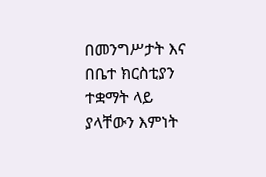በመንግሥታት እና በቤተ ክርስቲያን ተቋማት ላይ ያላቸውን እምነት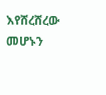እየሸረሸረው መሆኑን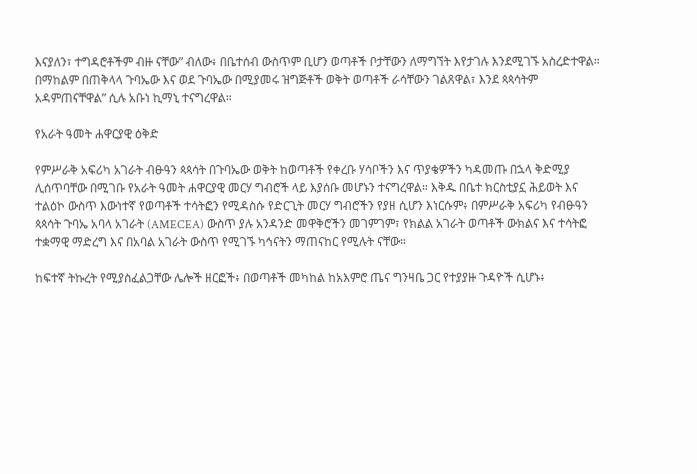እናያለን፣ ተግዳሮቶችም ብዙ ናቸው” ብለው፥ በቤተሰብ ውስጥም ቢሆን ወጣቶች ቦታቸውን ለማግኘት እየታገሉ እንደሚገኙ አስረድተዋል። በማከልም በጠቅላላ ጉባኤው እና ወደ ጉባኤው በሚያመሩ ዝግጅቶች ወቅት ወጣቶች ራሳቸውን ገልጸዋል፣ እንደ ጳጳሳትም አዳምጠናቸዋል” ሲሉ አቡነ ኪማኒ ተናግረዋል።

የአራት ዓመት ሐዋርያዊ ዕቅድ

የምሥራቅ አፍሪካ አገራት ብፁዓን ጳጳሳት በጉባኤው ወቅት ከወጣቶች የቀረቡ ሃሳቦችን እና ጥያቄዎችን ካዳመጡ በኋላ ቅድሚያ ሊሰጥባቸው በሚገቡ የአራት ዓመት ሐዋርያዊ መርሃ ግብሮች ላይ እያሰቡ መሆኑን ተናግረዋል። እቅዱ በቤተ ክርስቲያኗ ሕይወት እና ተልዕኮ ውስጥ እውነተኛ የወጣቶች ተሳትፎን የሚዳስሱ የድርጊት መርሃ ግብሮችን የያዘ ሲሆን እነርሱም፥ በምሥራቅ አፍሪካ የብፁዓን ጳጳሳት ጉባኤ አባላ አገራት (AMECEA) ውስጥ ያሉ አንዳንድ መዋቅሮችን መገምገም፣ የክልል አገራት ወጣቶች ውክልና እና ተሳትፎ ተቋማዊ ማድረግ እና በአባል አገራት ውስጥ የሚገኙ ካኅናትን ማጠናከር የሚሉት ናቸው።

ከፍተኛ ትኩረት የሚያስፈልጋቸው ሌሎች ዘርፎች፥ በወጣቶች መካከል ከአእምሮ ጤና ግንዛቤ ጋር የተያያዙ ጉዳዮች ሲሆኑ፥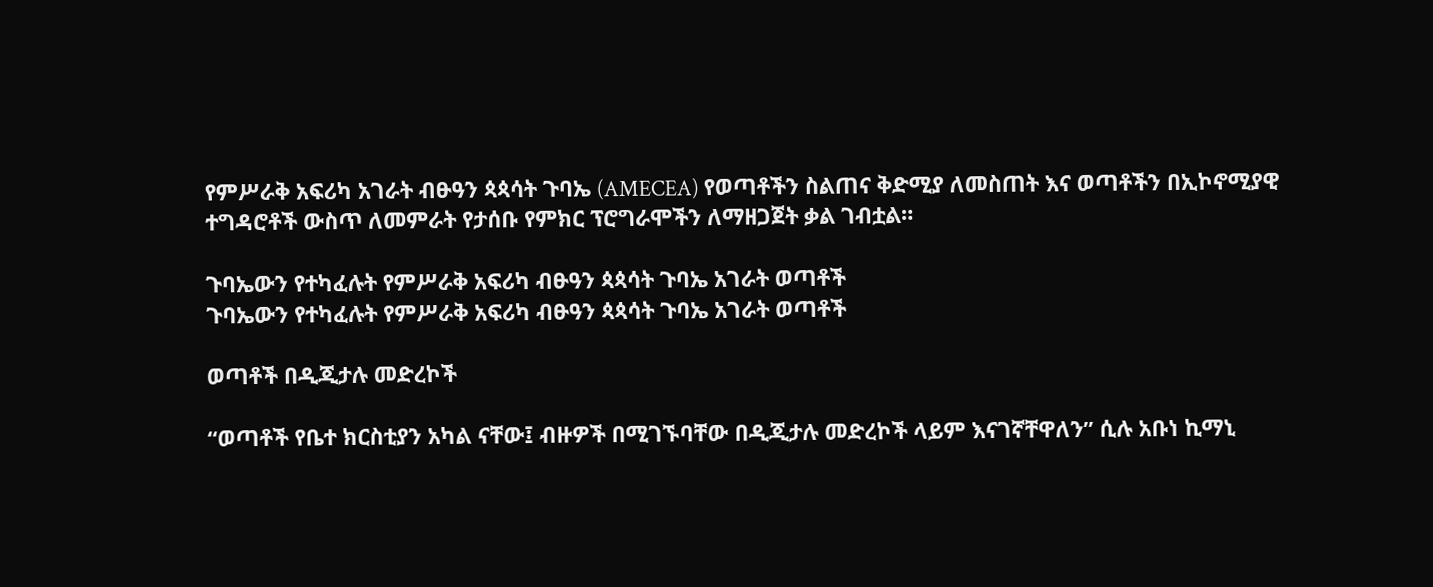የምሥራቅ አፍሪካ አገራት ብፁዓን ጳጳሳት ጉባኤ (AMECEA) የወጣቶችን ስልጠና ቅድሚያ ለመስጠት እና ወጣቶችን በኢኮኖሚያዊ ተግዳሮቶች ውስጥ ለመምራት የታሰቡ የምክር ፕሮግራሞችን ለማዘጋጀት ቃል ገብቷል።

ጉባኤውን የተካፈሉት የምሥራቅ አፍሪካ ብፁዓን ጳጳሳት ጉባኤ አገራት ወጣቶች
ጉባኤውን የተካፈሉት የምሥራቅ አፍሪካ ብፁዓን ጳጳሳት ጉባኤ አገራት ወጣቶች

ወጣቶች በዲጂታሉ መድረኮች

“ወጣቶች የቤተ ክርስቲያን አካል ናቸው፤ ብዙዎች በሚገኙባቸው በዲጂታሉ መድረኮች ላይም እናገኛቸዋለን” ሲሉ አቡነ ኪማኒ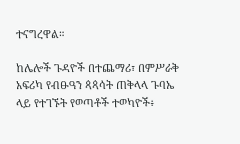ተናግረዋል።

ከሌሎች ጉዳዮች በተጨማሪ፣ በምሥራቅ አፍሪካ የብፁዓን ጳጳሳት ጠቅላላ ጉባኤ ላይ የተገኙት የወጣቶች ተወካዮች፥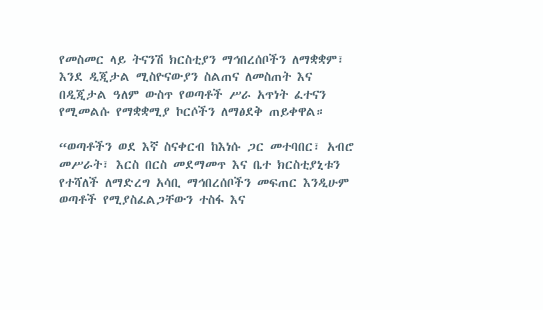የመስመር ላይ ትናንሽ ክርስቲያን ማኅበረሰቦችን ለማቋቋም፣ እንደ ዲጂታል ሚስዮናውያን ስልጠና ለመስጠት እና በዲጂታል ዓለም ውስጥ የወጣቶች ሥራ አጥነት ፈተናን የሚመልሱ የማቋቋሚያ ኮርሶችን ለማፅደቅ ጠይቀዋል።

“ወጣቶችን ወደ እኛ ስናቀርብ ከእነሱ ጋር መተባበር፣ አብሮ መሥራት፣ እርስ በርስ መደማመጥ እና ቤተ ክርስቲያኒቱን የተሻለች ለማድረግ አሳቢ ማኅበረሰቦችን መፍጠር እንዲሁም ወጣቶች የሚያስፈልጋቸውን ተስፋ እና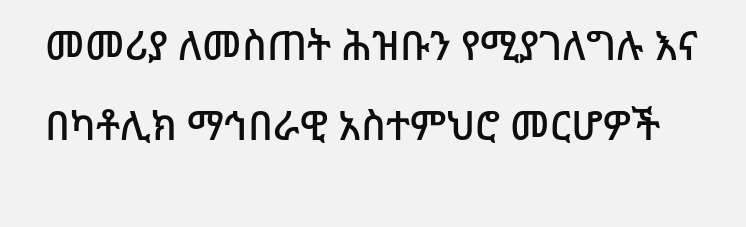መመሪያ ለመስጠት ሕዝቡን የሚያገለግሉ እና በካቶሊክ ማኅበራዊ አስተምህሮ መርሆዎች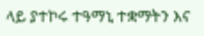ላይ ያተኮሩ ተዓማኒ ተቋማትን እና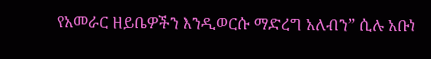የአመራር ዘይቤዎችን እንዲወርሱ ማድረግ አለብን” ሲሉ አቡነ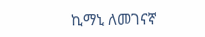ኪማኒ ለመገናኛ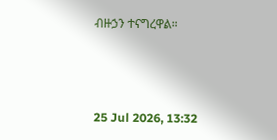ብዙኃን ተናግረዋል።



25 Jul 2026, 13:32